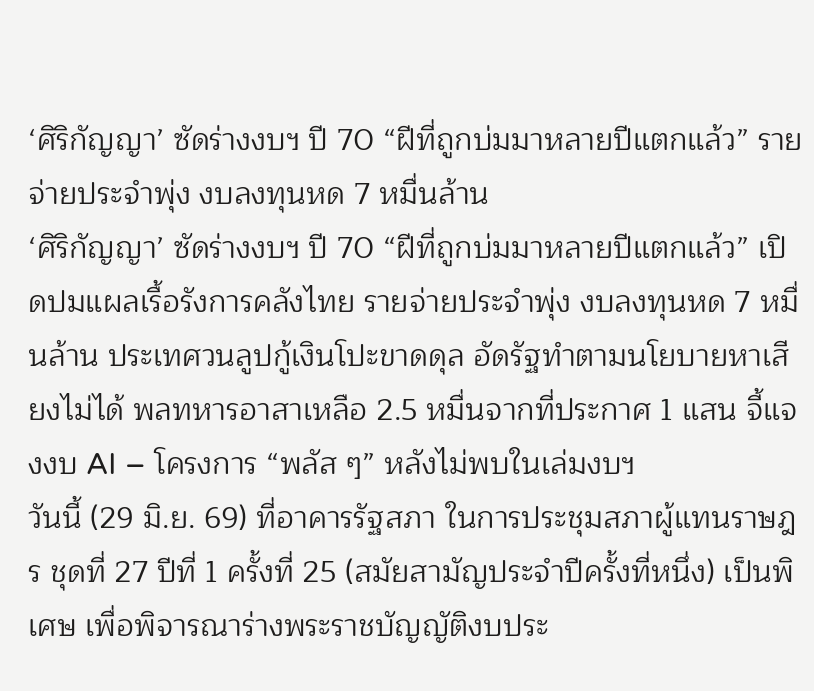‘ศิริกัญญา’ ซัดร่างงบฯ ปี 70 “ฝีที่ถูกบ่มมาหลายปีแตกแล้ว” รายจ่ายประจำพุ่ง งบลงทุนหด 7 หมื่นล้าน
‘ศิริกัญญา’ ซัดร่างงบฯ ปี 70 “ฝีที่ถูกบ่มมาหลายปีแตกแล้ว” เปิดปมแผลเรื้อรังการคลังไทย รายจ่ายประจำพุ่ง งบลงทุนหด 7 หมื่นล้าน ประเทศวนลูปกู้เงินโปะขาดดุล อัดรัฐทำตามนโยบายหาเสียงไม่ได้ พลทหารอาสาเหลือ 2.5 หมื่นจากที่ประกาศ 1 แสน จี้แจงงบ AI – โครงการ “พลัส ๆ” หลังไม่พบในเล่มงบฯ
วันนี้ (29 มิ.ย. 69) ที่อาคารรัฐสภา ในการประชุมสภาผู้แทนราษฎร ชุดที่ 27 ปีที่ 1 ครั้งที่ 25 (สมัยสามัญประจำปีครั้งที่หนึ่ง) เป็นพิเศษ เพื่อพิจารณาร่างพระราชบัญญัติงบประ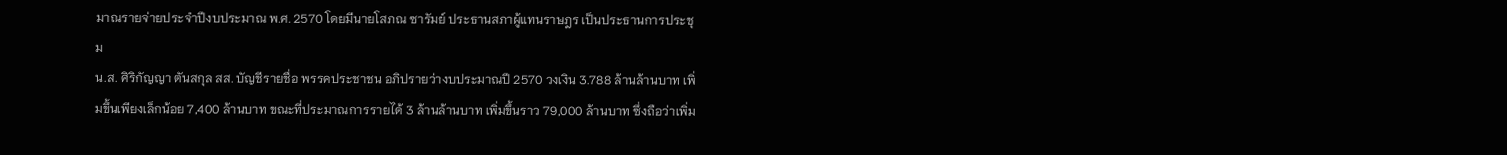มาณรายจ่ายประจำปีงบประมาณ พ.ศ. 2570 โดยมีนายโสภณ ซารัมย์ ประธานสภาผู้แทนราษฎร เป็นประธานการประชุม
น.ส. ศิริกัญญา ตันสกุล สส. บัญชีรายชื่อ พรรคประชาชน อภิปรายว่างบประมาณปี 2570 วงเงิน 3.788 ล้านล้านบาท เพิ่มขึ้นเพียงเล็กน้อย 7,400 ล้านบาท ขณะที่ประมาณการรายได้ 3 ล้านล้านบาท เพิ่มขึ้นราว 79,000 ล้านบาท ซึ่งถือว่าเพิ่ม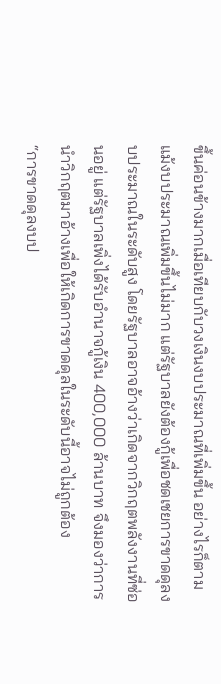ขึ้นค่อนข้างมากเมื่อเทียบกับวงเงินงบประมาณที่เพิ่มขึ้น อย่างไรก็ตามแม้งบประมาณเพิ่มขึ้นไม่มาก แต่รัฐบาลยังต้องกู้เพื่อชดเชยการขาดดุลงบประมาณในระดับสูง โดยรัฐบาลอาจอ้างว่าเกิดจากวิกฤตพลังงานที่ซ่อนอยู่ แต่รัฐบาลเพิ่งได้รับอำนาจกู้เงิน 400,000 ล้านบาท จึงมองว่าการนำวิกฤตมาอ้างเพื่อให้เกิดการขาดดุลในระดับนี้อาจไม่ถูกต้อง
“การขาดดุลงบป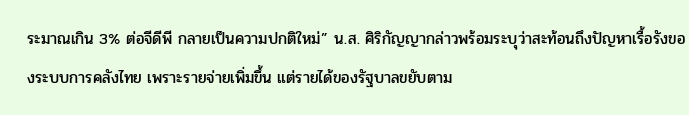ระมาณเกิน 3% ต่อจีดีพี กลายเป็นความปกติใหม่” น.ส. ศิริกัญญากล่าวพร้อมระบุว่าสะท้อนถึงปัญหาเรื้อรังของระบบการคลังไทย เพราะรายจ่ายเพิ่มขึ้น แต่รายได้ของรัฐบาลขยับตาม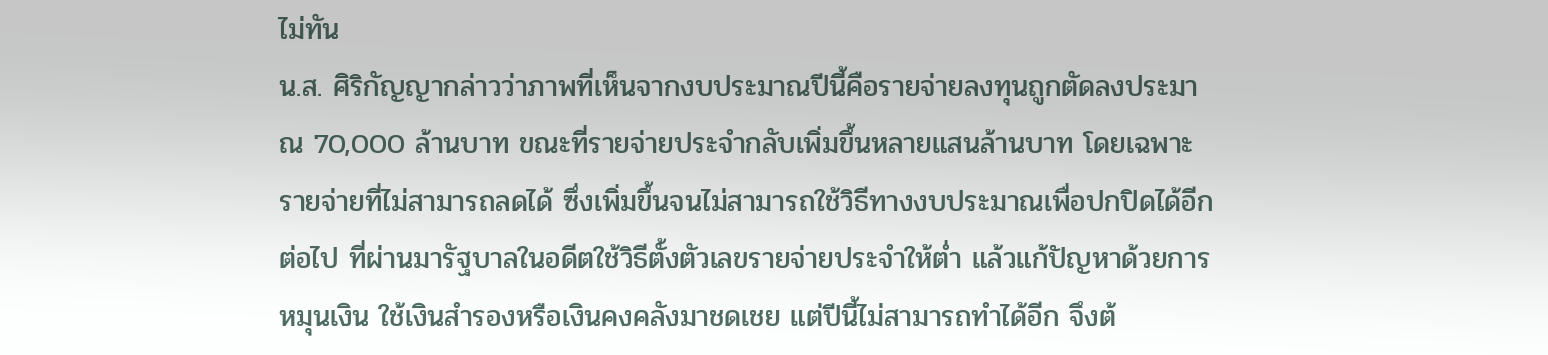ไม่ทัน
น.ส. ศิริกัญญากล่าวว่าภาพที่เห็นจากงบประมาณปีนี้คือรายจ่ายลงทุนถูกตัดลงประมาณ 70,000 ล้านบาท ขณะที่รายจ่ายประจำกลับเพิ่มขึ้นหลายแสนล้านบาท โดยเฉพาะรายจ่ายที่ไม่สามารถลดได้ ซึ่งเพิ่มขึ้นจนไม่สามารถใช้วิธีทางงบประมาณเพื่อปกปิดได้อีกต่อไป ที่ผ่านมารัฐบาลในอดีตใช้วิธีตั้งตัวเลขรายจ่ายประจำให้ต่ำ แล้วแก้ปัญหาด้วยการหมุนเงิน ใช้เงินสำรองหรือเงินคงคลังมาชดเชย แต่ปีนี้ไม่สามารถทำได้อีก จึงต้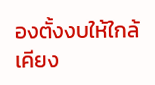องตั้งงบให้ใกล้เคียง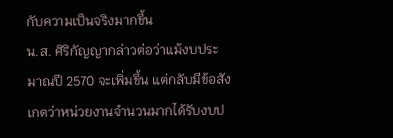กับความเป็นจริงมากขึ้น
น.ส. ศิริกัญญากล่าวต่อว่าแม้งบประมาณปี 2570 จะเพิ่มขึ้น แต่กลับมีข้อสังเกตว่าหน่วยงานจำนวนมากได้รับงบป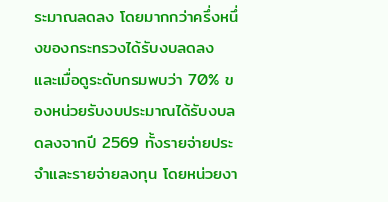ระมาณลดลง โดยมากกว่าครึ่งหนึ่งของกระทรวงได้รับงบลดลง และเมื่อดูระดับกรมพบว่า 70% ของหน่วยรับงบประมาณได้รับงบลดลงจากปี 2569 ทั้งรายจ่ายประจำและรายจ่ายลงทุน โดยหน่วยงา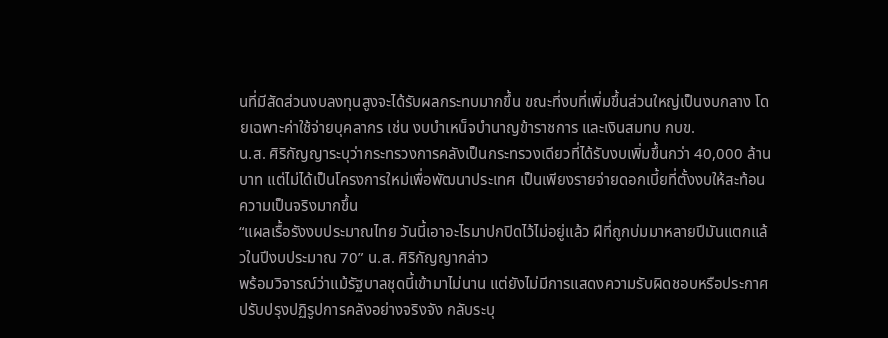นที่มีสัดส่วนงบลงทุนสูงจะได้รับผลกระทบมากขึ้น ขณะที่งบที่เพิ่มขึ้นส่วนใหญ่เป็นงบกลาง โดยเฉพาะค่าใช้จ่ายบุคลากร เช่น งบบำเหน็จบำนาญข้าราชการ และเงินสมทบ กบข.
น.ส. ศิริกัญญาระบุว่ากระทรวงการคลังเป็นกระทรวงเดียวที่ได้รับงบเพิ่มขึ้นกว่า 40,000 ล้านบาท แต่ไม่ได้เป็นโครงการใหม่เพื่อพัฒนาประเทศ เป็นเพียงรายจ่ายดอกเบี้ยที่ตั้งงบให้สะท้อนความเป็นจริงมากขึ้น
“แผลเรื้อรังงบประมาณไทย วันนี้เอาอะไรมาปกปิดไว้ไม่อยู่แล้ว ฝีที่ถูกบ่มมาหลายปีมันแตกแล้วในปีงบประมาณ 70” น.ส. ศิริกัญญากล่าว
พร้อมวิจารณ์ว่าแม้รัฐบาลชุดนี้เข้ามาไม่นาน แต่ยังไม่มีการแสดงความรับผิดชอบหรือประกาศปรับปรุงปฏิรูปการคลังอย่างจริงจัง กลับระบุ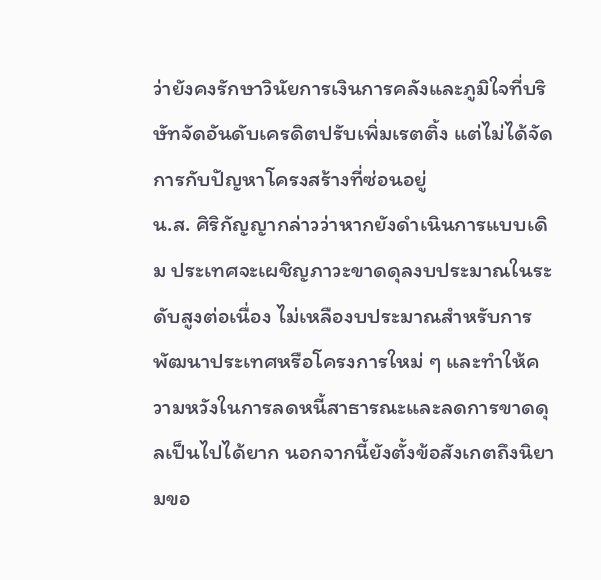ว่ายังคงรักษาวินัยการเงินการคลังและภูมิใจที่บริษัทจัดอันดับเครดิตปรับเพิ่มเรตติ้ง แต่ไม่ได้จัดการกับปัญหาโครงสร้างที่ซ่อนอยู่
น.ส. ศิริกัญญากล่าวว่าหากยังดำเนินการแบบเดิม ประเทศจะเผชิญภาวะขาดดุลงบประมาณในระดับสูงต่อเนื่อง ไม่เหลืองบประมาณสำหรับการพัฒนาประเทศหรือโครงการใหม่ ๆ และทำให้ความหวังในการลดหนี้สาธารณะและลดการขาดดุลเป็นไปได้ยาก นอกจากนี้ยังตั้งข้อสังเกตถึงนิยามขอ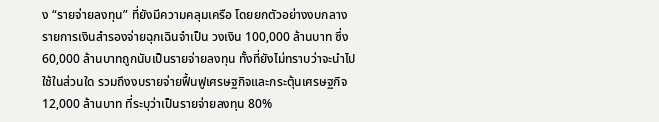ง “รายจ่ายลงทุน” ที่ยังมีความคลุมเครือ โดยยกตัวอย่างงบกลาง รายการเงินสำรองจ่ายฉุกเฉินจำเป็น วงเงิน 100,000 ล้านบาท ซึ่ง 60,000 ล้านบาทถูกนับเป็นรายจ่ายลงทุน ทั้งที่ยังไม่ทราบว่าจะนำไปใช้ในส่วนใด รวมถึงงบรายจ่ายฟื้นฟูเศรษฐกิจและกระตุ้นเศรษฐกิจ 12,000 ล้านบาท ที่ระบุว่าเป็นรายจ่ายลงทุน 80%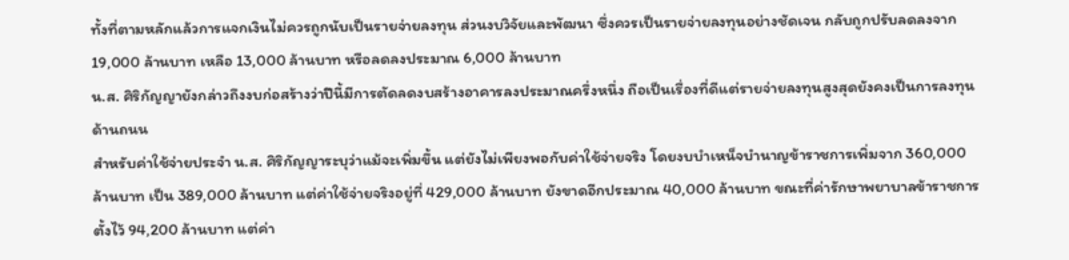ทั้งที่ตามหลักแล้วการแจกเงินไม่ควรถูกนับเป็นรายจ่ายลงทุน ส่วนงบวิจัยและพัฒนา ซึ่งควรเป็นรายจ่ายลงทุนอย่างชัดเจน กลับถูกปรับลดลงจาก 19,000 ล้านบาท เหลือ 13,000 ล้านบาท หรือลดลงประมาณ 6,000 ล้านบาท
น.ส. ศิริกัญญายังกล่าวถึงงบก่อสร้างว่าปีนี้มีการตัดลดงบสร้างอาคารลงประมาณครึ่งหนึ่ง ถือเป็นเรื่องที่ดีแต่รายจ่ายลงทุนสูงสุดยังคงเป็นการลงทุนด้านถนน
สำหรับค่าใช้จ่ายประจำ น.ส. ศิริกัญญาระบุว่าแม้จะเพิ่มขึ้น แต่ยังไม่เพียงพอกับค่าใช้จ่ายจริง โดยงบบำเหน็จบำนาญข้าราชการเพิ่มจาก 360,000 ล้านบาท เป็น 389,000 ล้านบาท แต่ค่าใช้จ่ายจริงอยู่ที่ 429,000 ล้านบาท ยังขาดอีกประมาณ 40,000 ล้านบาท ขณะที่ค่ารักษาพยาบาลข้าราชการ ตั้งไว้ 94,200 ล้านบาท แต่ค่า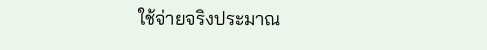ใช้จ่ายจริงประมาณ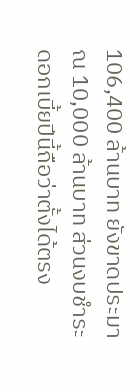106,400 ล้านบาท ยังขาดประมาณ 10,000 ล้านบาท ส่วนงบชำระดอกเบี้ยปีนี้ถือว่าตั้งได้ตรง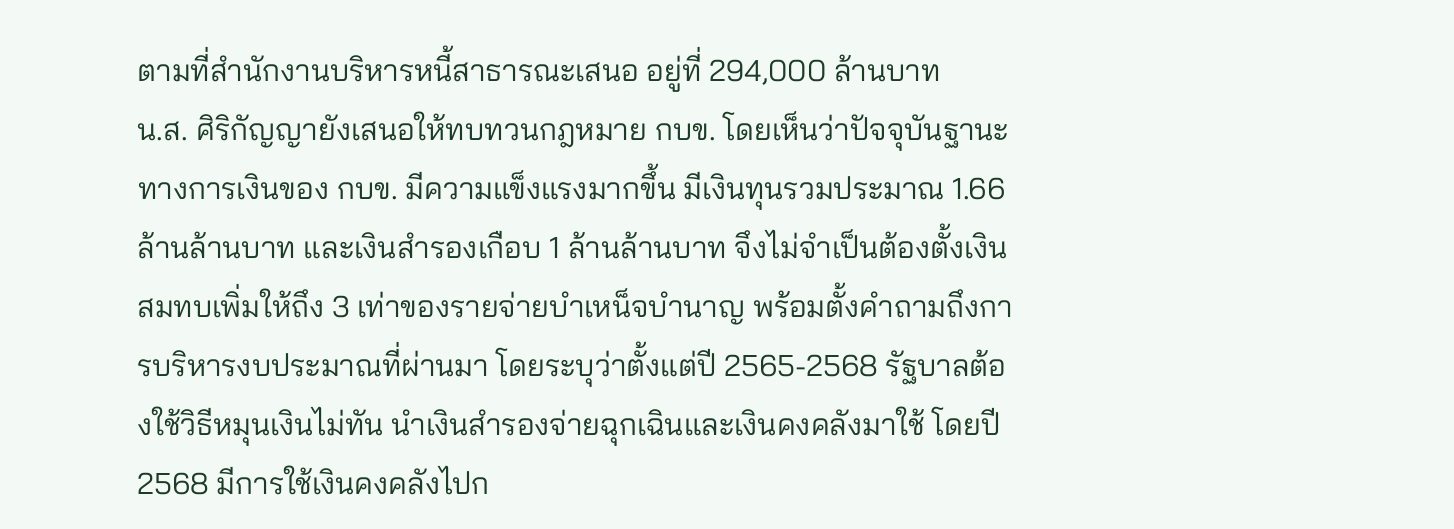ตามที่สำนักงานบริหารหนี้สาธารณะเสนอ อยู่ที่ 294,000 ล้านบาท
น.ส. ศิริกัญญายังเสนอให้ทบทวนกฎหมาย กบข. โดยเห็นว่าปัจจุบันฐานะทางการเงินของ กบข. มีความแข็งแรงมากขึ้น มีเงินทุนรวมประมาณ 1.66 ล้านล้านบาท และเงินสำรองเกือบ 1 ล้านล้านบาท จึงไม่จำเป็นต้องตั้งเงินสมทบเพิ่มให้ถึง 3 เท่าของรายจ่ายบำเหน็จบำนาญ พร้อมตั้งคำถามถึงการบริหารงบประมาณที่ผ่านมา โดยระบุว่าตั้งแต่ปี 2565-2568 รัฐบาลต้องใช้วิธีหมุนเงินไม่ทัน นำเงินสำรองจ่ายฉุกเฉินและเงินคงคลังมาใช้ โดยปี 2568 มีการใช้เงินคงคลังไปก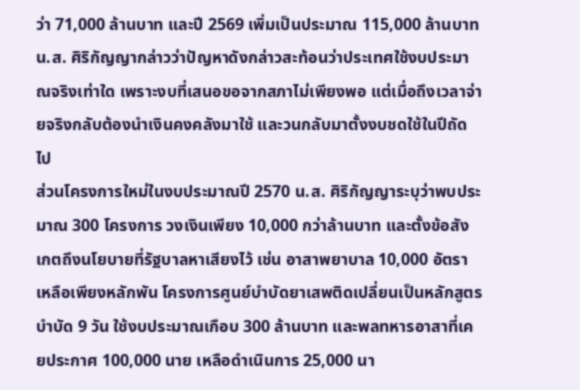ว่า 71,000 ล้านบาท และปี 2569 เพิ่มเป็นประมาณ 115,000 ล้านบาท
น.ส. ศิริกัญญากล่าวว่าปัญหาดังกล่าวสะท้อนว่าประเทศใช้งบประมาณจริงเท่าใด เพราะงบที่เสนอขอจากสภาไม่เพียงพอ แต่เมื่อถึงเวลาจ่ายจริงกลับต้องนำเงินคงคลังมาใช้ และวนกลับมาตั้งงบชดใช้ในปีถัดไป
ส่วนโครงการใหม่ในงบประมาณปี 2570 น.ส. ศิริกัญญาระบุว่าพบประมาณ 300 โครงการ วงเงินเพียง 10,000 กว่าล้านบาท และตั้งข้อสังเกตถึงนโยบายที่รัฐบาลหาเสียงไว้ เช่น อาสาพยาบาล 10,000 อัตรา เหลือเพียงหลักพัน โครงการศูนย์บำบัดยาเสพติดเปลี่ยนเป็นหลักสูตรบำบัด 9 วัน ใช้งบประมาณเกือบ 300 ล้านบาท และพลทหารอาสาที่เคยประกาศ 100,000 นาย เหลือดำเนินการ 25,000 นา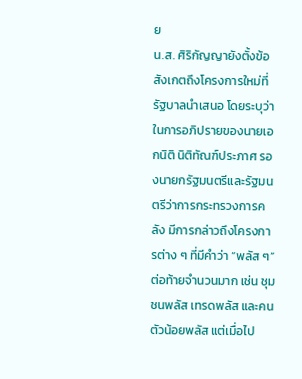ย
น.ส. ศิริกัญญายังตั้งข้อสังเกตถึงโครงการใหม่ที่รัฐบาลนำเสนอ โดยระบุว่าในการอภิปรายของนายเอกนิติ นิติทัณฑ์ประภาศ รองนายกรัฐมนตรีและรัฐมนตรีว่าการกระทรวงการคลัง มีการกล่าวถึงโครงการต่าง ๆ ที่มีคำว่า “พลัส ๆ” ต่อท้ายจำนวนมาก เช่น ชุมชนพลัส เทรดพลัส และคนตัวน้อยพลัส แต่เมื่อไป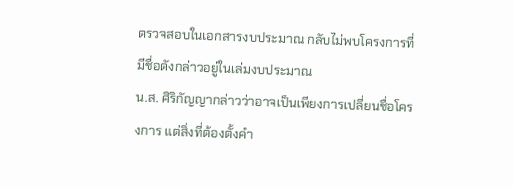ตรวจสอบในเอกสารงบประมาณ กลับไม่พบโครงการที่มีชื่อดังกล่าวอยู่ในเล่มงบประมาณ
น.ส. ศิริกัญญากล่าวว่าอาจเป็นเพียงการเปลี่ยนชื่อโครงการ แต่สิ่งที่ต้องตั้งคำ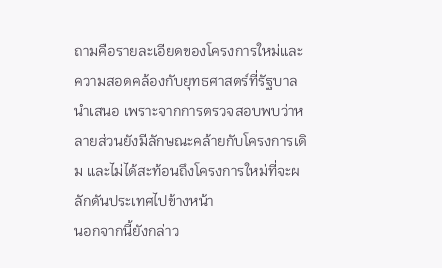ถามคือรายละเอียดของโครงการใหม่และความสอดคล้องกับยุทธศาสตร์ที่รัฐบาลนำเสนอ เพราะจากการตรวจสอบพบว่าหลายส่วนยังมีลักษณะคล้ายกับโครงการเดิม และไม่ได้สะท้อนถึงโครงการใหม่ที่จะผลักดันประเทศไปข้างหน้า
นอกจากนี้ยังกล่าว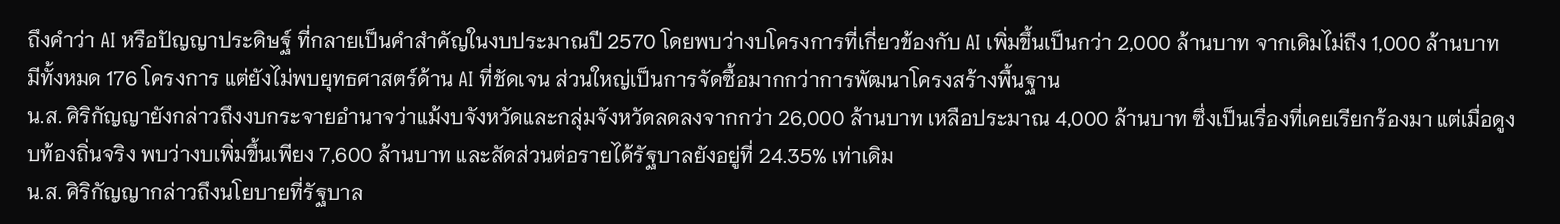ถึงคำว่า AI หรือปัญญาประดิษฐ์ ที่กลายเป็นคำสำคัญในงบประมาณปี 2570 โดยพบว่างบโครงการที่เกี่ยวข้องกับ AI เพิ่มขึ้นเป็นกว่า 2,000 ล้านบาท จากเดิมไม่ถึง 1,000 ล้านบาท มีทั้งหมด 176 โครงการ แต่ยังไม่พบยุทธศาสตร์ด้าน AI ที่ชัดเจน ส่วนใหญ่เป็นการจัดซื้อมากกว่าการพัฒนาโครงสร้างพื้นฐาน
น.ส. ศิริกัญญายังกล่าวถึงงบกระจายอำนาจว่าแม้งบจังหวัดและกลุ่มจังหวัดลดลงจากกว่า 26,000 ล้านบาท เหลือประมาณ 4,000 ล้านบาท ซึ่งเป็นเรื่องที่เคยเรียกร้องมา แต่เมื่อดูงบท้องถิ่นจริง พบว่างบเพิ่มขึ้นเพียง 7,600 ล้านบาท และสัดส่วนต่อรายได้รัฐบาลยังอยู่ที่ 24.35% เท่าเดิม
น.ส. ศิริกัญญากล่าวถึงนโยบายที่รัฐบาล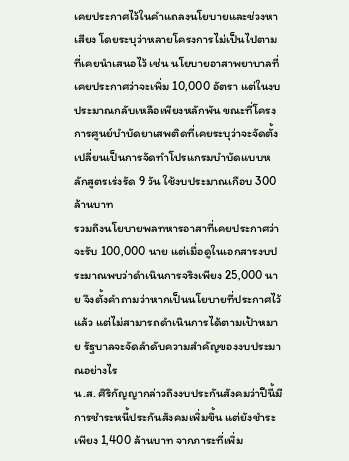เคยประกาศไว้ในคำแถลงนโยบายและช่วงหาเสียง โดยระบุว่าหลายโครงการไม่เป็นไปตามที่เคยนำเสนอไว้ เช่น นโยบายอาสาพยาบาลที่เคยประกาศว่าจะเพิ่ม 10,000 อัตรา แต่ในงบประมาณกลับเหลือเพียงหลักพัน ขณะที่โครงการศูนย์บำบัดยาเสพติดที่เคยระบุว่าจะจัดตั้ง เปลี่ยนเป็นการจัดทำโปรแกรมบำบัดแบบหลักสูตรเร่งรัด 9 วัน ใช้งบประมาณเกือบ 300 ล้านบาท
รวมถึงนโยบายพลทหารอาสาที่เคยประกาศว่าจะรับ 100,000 นาย แต่เมื่อดูในเอกสารงบประมาณพบว่าดำเนินการจริงเพียง 25,000 นาย จึงตั้งคำถามว่าหากเป็นนโยบายที่ประกาศไว้แล้ว แต่ไม่สามารถดำเนินการได้ตามเป้าหมาย รัฐบาลจะจัดลำดับความสำคัญของงบประมาณอย่างไร
น.ส. ศิริกัญญากล่าวถึงงบประกันสังคมว่าปีนี้มีการชำระหนี้ประกันสังคมเพิ่มขึ้น แต่ยังชำระเพียง 1,400 ล้านบาท จากภาระที่เพิ่ม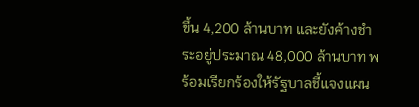ขึ้น 4,200 ล้านบาท และยังค้างชำระอยู่ประมาณ 48,000 ล้านบาท พร้อมเรียกร้องให้รัฐบาลชี้แจงแผน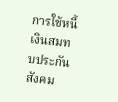การใช้หนี้เงินสมทบประกันสังคม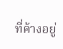ที่ค้างอยู่